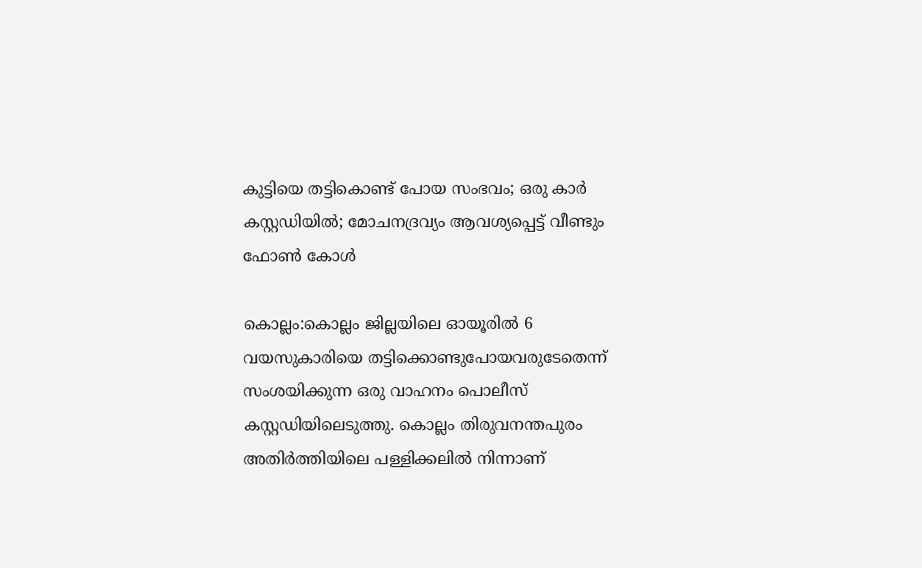കുട്ടിയെ തട്ടികൊണ്ട് പോയ സംഭവം; ഒരു കാർ കസ്റ്റഡിയിൽ; മോചനദ്രവ്യം ആവശ്യപ്പെട്ട് വീണ്ടും ഫോൺ കോൾ

കൊല്ലം:കൊല്ലം ജില്ലയിലെ ഓയൂരില്‍ 6 വയസുകാരിയെ തട്ടിക്കൊണ്ടുപോയവരുടേതെന്ന് സംശയിക്കുന്ന ഒരു വാഹനം പൊലീസ് കസ്റ്റഡിയിലെടുത്തു. കൊല്ലം തിരുവനന്തപുരം അതിര്‍ത്തിയിലെ പള്ളിക്കലില്‍ നിന്നാണ്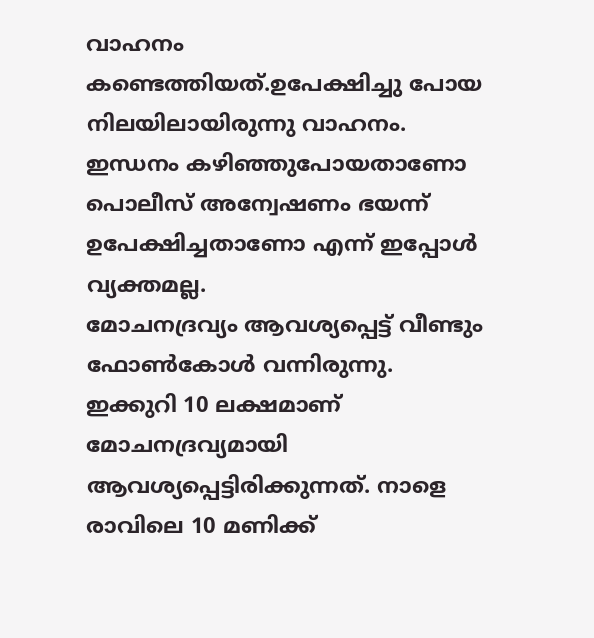വാഹനം കണ്ടെത്തിയത്.ഉപേക്ഷിച്ചു പോയ നിലയിലായിരുന്നു വാഹനം. ഇന്ധനം കഴിഞ്ഞുപോയതാണോ പൊലീസ് അന്വേഷണം ഭയന്ന് ഉപേക്ഷിച്ചതാണോ എന്ന് ഇപ്പോള്‍ വ്യക്തമല്ല.
മോചനദ്രവ്യം ആവശ്യപ്പെട്ട് വീണ്ടും ഫോണ്‍കോള്‍ വന്നിരുന്നു. ഇക്കുറി 10 ലക്ഷമാണ് മോചനദ്രവ്യമായി ആവശ്യപ്പെട്ടിരിക്കുന്നത്. നാളെ രാവിലെ 10 മണിക്ക്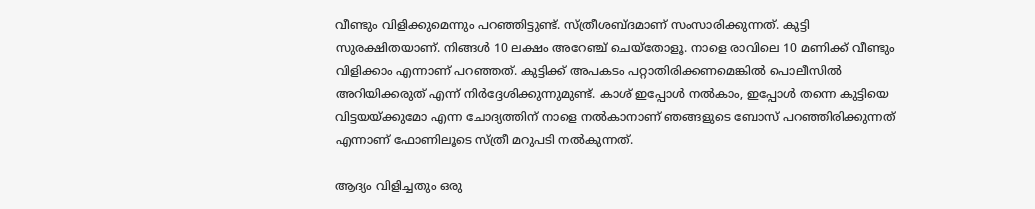വീണ്ടും വിളിക്കുമെന്നും പറഞ്ഞിട്ടുണ്ട്. സ്ത്രീശബ്ദമാണ് സംസാരിക്കുന്നത്. കുട്ടി സുരക്ഷിതയാണ്. നിങ്ങള്‍ 10 ലക്ഷം അറേഞ്ച് ചെയ്‌തോളൂ. നാളെ രാവിലെ 10 മണിക്ക് വീണ്ടും വിളിക്കാം എന്നാണ് പറഞ്ഞത്. കുട്ടിക്ക് അപകടം പറ്റാതിരിക്കണമെങ്കില്‍ പൊലീസില്‍ അറിയിക്കരുത് എന്ന് നിര്‍ദ്ദേശിക്കുന്നുമുണ്ട്. കാശ് ഇപ്പോള്‍ നല്‍കാം, ഇപ്പോള്‍ തന്നെ കുട്ടിയെ വിട്ടയയ്ക്കുമോ എന്ന ചോദ്യത്തിന് നാളെ നല്‍കാനാണ് ഞങ്ങളുടെ ബോസ് പറഞ്ഞിരിക്കുന്നത് എന്നാണ് ഫോണിലൂടെ സ്ത്രീ മറുപടി നല്‍കുന്നത്.

ആദ്യം വിളിച്ചതും ഒരു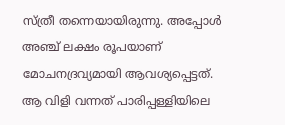സ്ത്രീ തന്നെയായിരുന്നു. അപ്പോള്‍ അഞ്ച് ലക്ഷം രൂപയാണ് മോചനദ്രവ്യമായി ആവശ്യപ്പെട്ടത്. ആ വിളി വന്നത് പാരിപ്പള്ളിയിലെ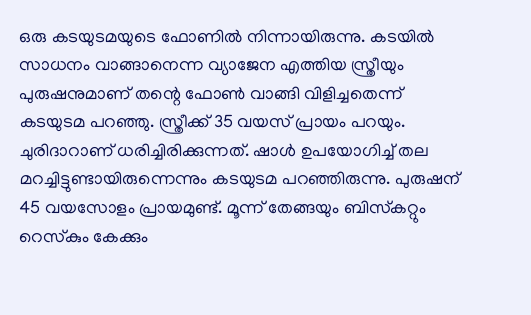ഒരു കടയുടമയുടെ ഫോണില്‍ നിന്നായിരുന്നു. കടയില്‍ സാധനം വാങ്ങാനെന്ന വ്യാജേന എത്തിയ സ്ത്രീയും പുരുഷനുമാണ് തന്റെ ഫോണ്‍ വാങ്ങി വിളിച്ചതെന്ന് കടയുടമ പറഞ്ഞു. സ്ത്രീക്ക് 35 വയസ് പ്രായം പറയും. ചുരിദാറാണ് ധരിച്ചിരിക്കുന്നത്. ഷാള്‍ ഉപയോഗിച്ച്‌ തല മറച്ചിട്ടുണ്ടായിരുന്നെന്നും കടയുടമ പറഞ്ഞിരുന്നു. പുരുഷന് 45 വയസോളം പ്രായമുണ്ട്. മൂന്ന് തേങ്ങയും ബിസ്‌കറ്റും റെസ്‌കും കേക്കും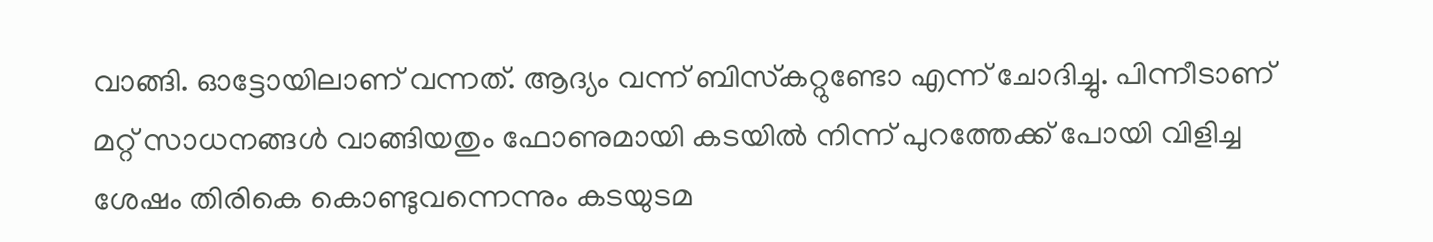വാങ്ങി. ഓട്ടോയിലാണ് വന്നത്. ആദ്യം വന്ന് ബിസ്‌കറ്റുണ്ടോ എന്ന് ചോദിച്ചു. പിന്നീടാണ് മറ്റ് സാധനങ്ങള്‍ വാങ്ങിയതും ഫോണുമായി കടയില്‍ നിന്ന് പുറത്തേക്ക് പോയി വിളിച്ച ശേഷം തിരികെ കൊണ്ടുവന്നെന്നും കടയുടമ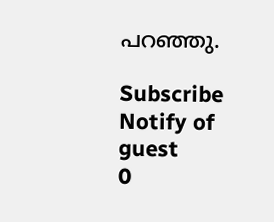പറഞ്ഞു.

Subscribe
Notify of
guest
0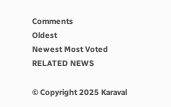Comments
Oldest
Newest Most Voted
RELATED NEWS

© Copyright 2025 Karaval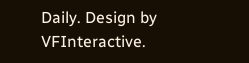Daily. Design by VFInteractive.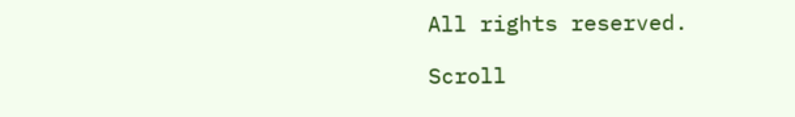All rights reserved.

Scroll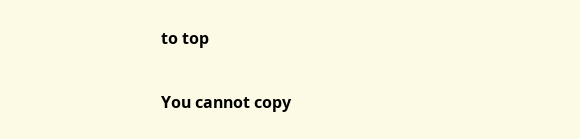to top

You cannot copy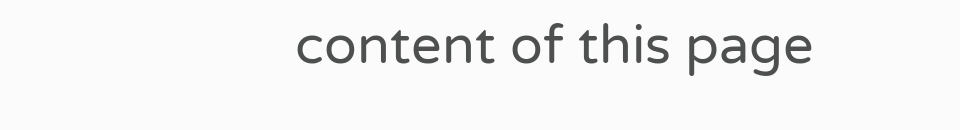content of this page